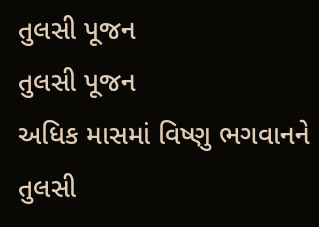તુલસી પૂજન
તુલસી પૂજન
અધિક માસમાં વિષ્ણુ ભગવાનને તુલસી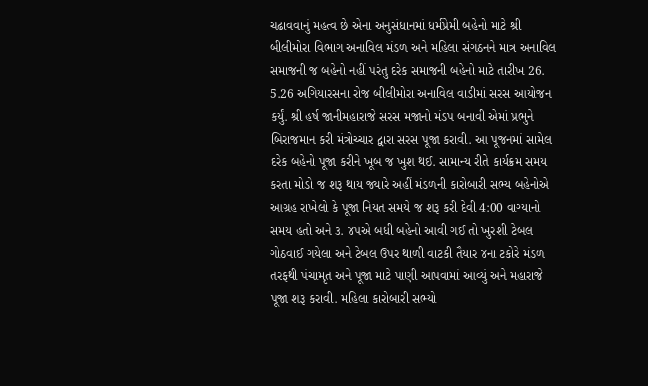ચઢાવવાનું મહત્વ છે એના અનુસંધાનમાં ધર્મપ્રેમી બહેનો માટે શ્રી બીલીમોરા વિભાગ અનાવિલ મંડળ અને મહિલા સંગઠનને માત્ર અનાવિલ સમાજની જ બહેનો નહીં પરંતુ દરેક સમાજની બહેનો માટે તારીખ 26. 5.26 અગિયારસના રોજ બીલીમોરા અનાવિલ વાડીમાં સરસ આયોજન કર્યું. શ્રી હર્ષ જાનીમહારાજે સરસ મજાનો મંડપ બનાવી એમાં પ્રભુને બિરાજમાન કરી મંત્રોચ્ચાર દ્વારા સરસ પૂજા કરાવી. આ પૂજનમાં સામેલ દરેક બહેનો પૂજા કરીને ખૂબ જ ખુશ થઈ. સામાન્ય રીતે કાર્યક્રમ સમય કરતા મોડો જ શરૂ થાય જ્યારે અહીં મંડળની કારોબારી સભ્ય બહેનોએ આગ્રહ રાખેલો કે પૂજા નિયત સમયે જ શરૂ કરી દેવી 4:00 વાગ્યાનો સમય હતો અને ૩. ૪૫એ બધી બહેનો આવી ગઈ તો ખુરશી ટેબલ ગોઠવાઈ ગયેલા અને ટેબલ ઉપર થાળી વાટકી તૈયાર ૪ના ટકોરે મંડળ તરફથી પંચામૃત અને પૂજા માટે પાણી આપવામાં આવ્યું અને મહારાજે પૂજા શરૂ કરાવી. મહિલા કારોબારી સભ્યો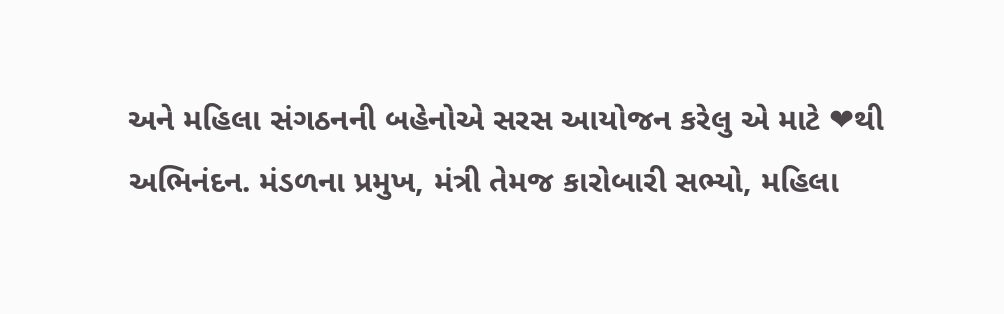અને મહિલા સંગઠનની બહેનોએ સરસ આયોજન કરેલુ એ માટે ❤થી અભિનંદન. મંડળના પ્રમુખ, મંત્રી તેમજ કારોબારી સભ્યો, મહિલા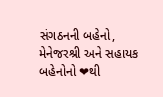સંગઠનની બહેનો, મેનેજરશ્રી અને સહાયક બહેનોનો ❤થી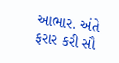આભાર. અંતે ફરાર કરી સૌ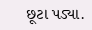છૂટા પડ્યા.